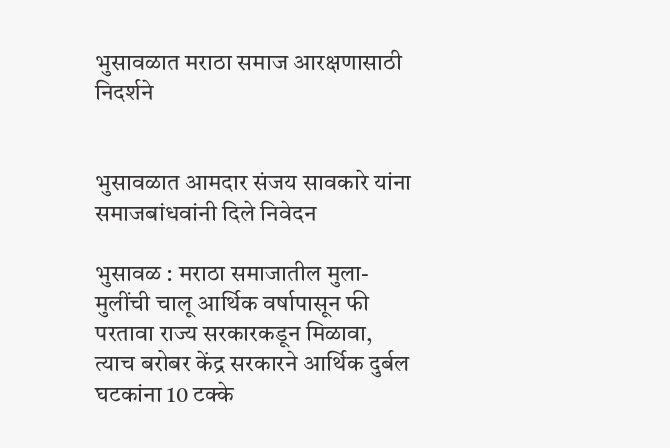भुसावळात मराठा समाज आरक्षणासाठी निदर्शने


भुसावळात आमदार संजय सावकारे यांना समाजबांधवांनी दिले निवेदन

भुसावळ : मराठा समाजातील मुला-मुलींची चालू आर्थिक वर्षापासून फी परतावा राज्य सरकारकडून मिळावा, त्याच बरोबर केंद्र सरकारने आर्थिक दुर्बल घटकांना 10 टक्के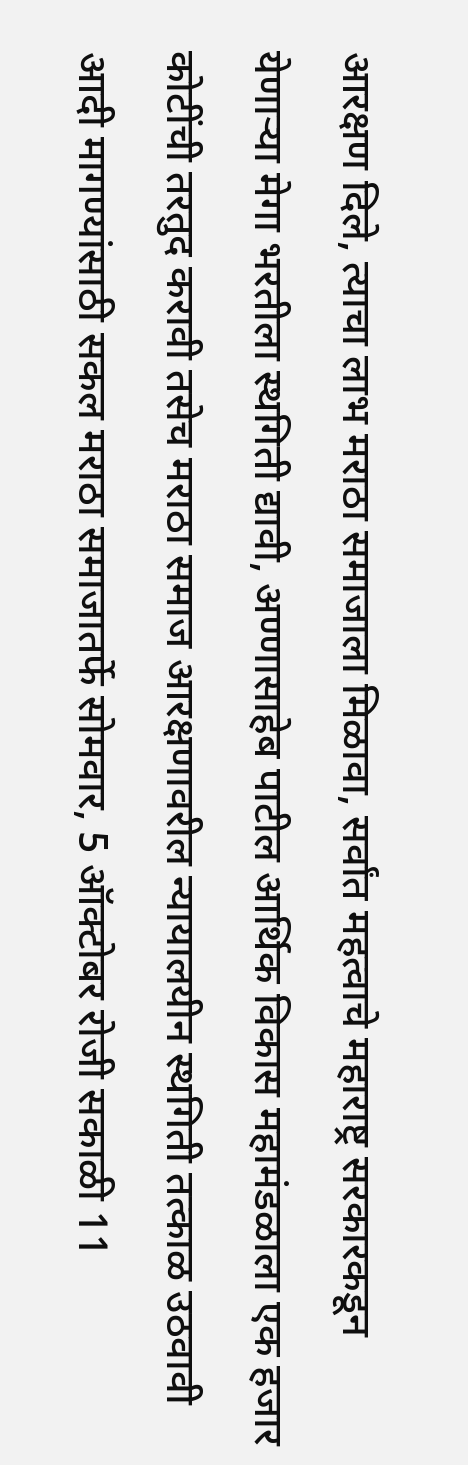आरक्षण दिले, त्याचा लाभ मराठा समाजाला मिळावा, सर्वांत महत्वाचे महाराष्ट्र सरकारकडून येणार्‍या मेगा भरतीला स्थगिती द्यावी, अण्णासाहेब पाटील आर्थिक विकास महामंडळाला एक हजार कोटींची तरतुद करावी तसेच मराठा समाज आरक्षणावरील न्यायालयीन स्थगिती तत्काळ उठवावी आदी मागण्यांसाठी सकल मराठा समाजातर्फे सोमवार, 5 ऑक्टोबर रोजी सकाळी 11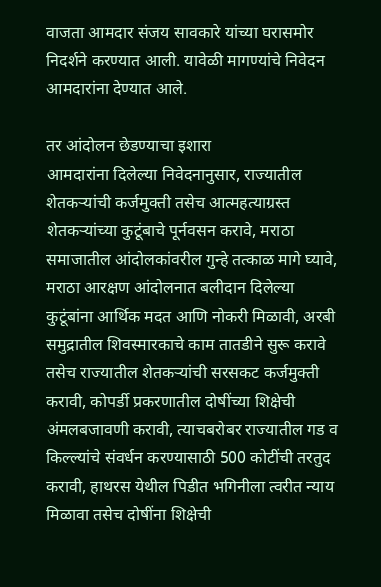वाजता आमदार संजय सावकारे यांच्या घरासमोर निदर्शने करण्यात आली. यावेळी मागण्यांचे निवेदन आमदारांना देण्यात आले.

तर आंदोलन छेडण्याचा इशारा
आमदारांना दिलेल्या निवेदनानुसार, राज्यातील शेतकर्‍यांची कर्जमुक्ती तसेच आत्महत्याग्रस्त शेतकर्‍यांच्या कुटूंबाचे पूर्नवसन करावे, मराठा समाजातील आंदोलकांवरील गुन्हे तत्काळ मागे घ्यावे, मराठा आरक्षण आंदोलनात बलीदान दिलेल्या कुटूंबांना आर्थिक मदत आणि नोकरी मिळावी, अरबी समुद्रातील शिवस्मारकाचे काम तातडीने सुरू करावे तसेच राज्यातील शेतकर्‍यांची सरसकट कर्जमुक्ती करावी, कोपर्डी प्रकरणातील दोषींच्या शिक्षेची अंमलबजावणी करावी, त्याचबरोबर राज्यातील गड व किल्ल्यांचे संवर्धन करण्यासाठी 500 कोटींची तरतुद करावी, हाथरस येथील पिडीत भगिनीला त्वरीत न्याय मिळावा तसेच दोषींना शिक्षेची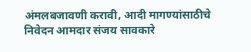अंमलबजावणी करावी, आदी मागण्यांसाठीचे निवेदन आमदार संजय सावकारे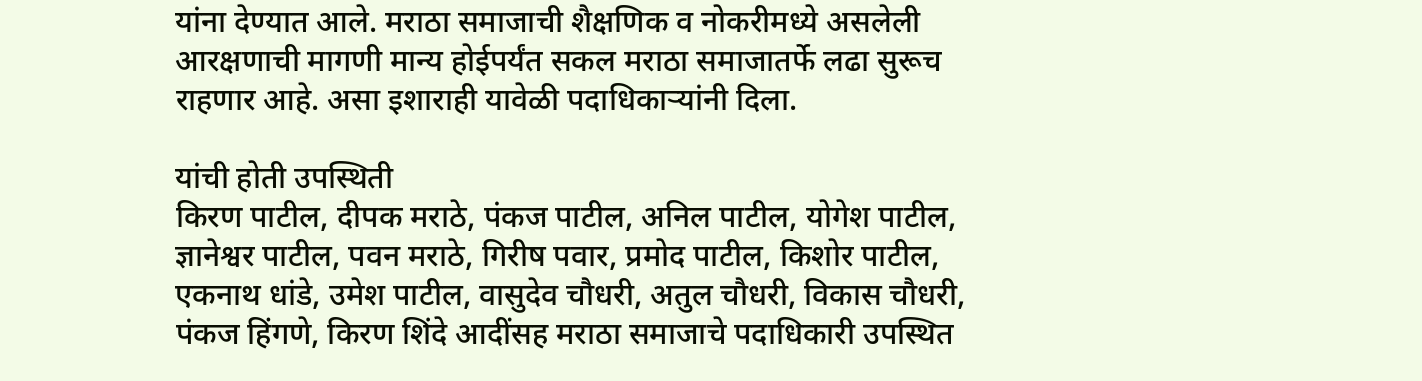यांना देण्यात आले. मराठा समाजाची शैक्षणिक व नोकरीमध्ये असलेली आरक्षणाची मागणी मान्य होईपर्यंत सकल मराठा समाजातर्फे लढा सुरूच राहणार आहे. असा इशाराही यावेळी पदाधिकार्‍यांनी दिला.

यांची होती उपस्थिती
किरण पाटील, दीपक मराठे, पंकज पाटील, अनिल पाटील, योगेश पाटील, ज्ञानेश्वर पाटील, पवन मराठे, गिरीष पवार, प्रमोद पाटील, किशोर पाटील, एकनाथ धांडे, उमेश पाटील, वासुदेव चौधरी, अतुल चौधरी, विकास चौधरी, पंकज हिंगणे, किरण शिंदे आदींसह मराठा समाजाचे पदाधिकारी उपस्थित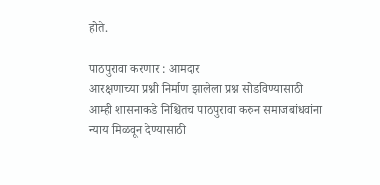होते.

पाठपुरावा करणार : आमदार
आरक्षणाच्या प्रश्नी निर्माण झालेला प्रश्न सोडविण्यासाठी आम्ही शासनाकडे निश्चितच पाठपुरावा करुन समाजबांधवांना न्याय मिळवून देण्यासाठी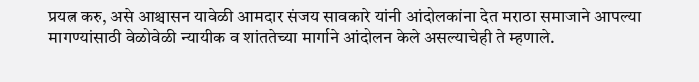प्रयत्न करु, असे आश्चासन यावेळी आमदार संजय सावकारे यांनी आंदोलकांना देत मराठा समाजाने आपल्या मागण्यांसाठी वेळोवेळी न्यायीक व शांततेच्या मार्गाने आंदोलन केले असल्याचेही ते म्हणाले.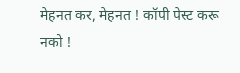मेहनत कर, मेहनत ! कॉपी पेस्ट करू नको !